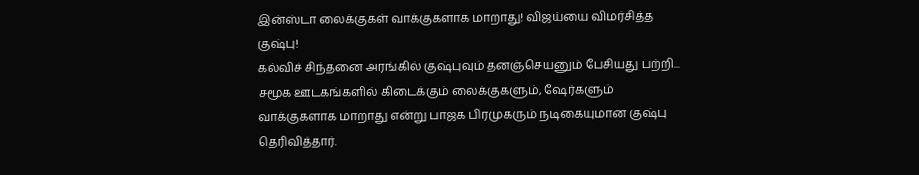இன்ஸ்டா லைக்குகள் வாக்குகளாக மாறாது! விஜய்யை விமர்சித்த குஷ்பு!
கல்விச் சிந்தனை அரங்கில் குஷ்புவும் தனஞ்செயனும் பேசியது பற்றி...
சமூக ஊடகங்களில் கிடைக்கும் லைக்குகளும், ஷேர்களும் வாக்குகளாக மாறாது என்று பாஜக பிரமுகரும் நடிகையுமான குஷ்பு தெரிவித்தார்.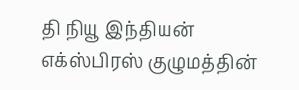தி நியூ இந்தியன் எக்ஸ்பிரஸ் குழுமத்தின்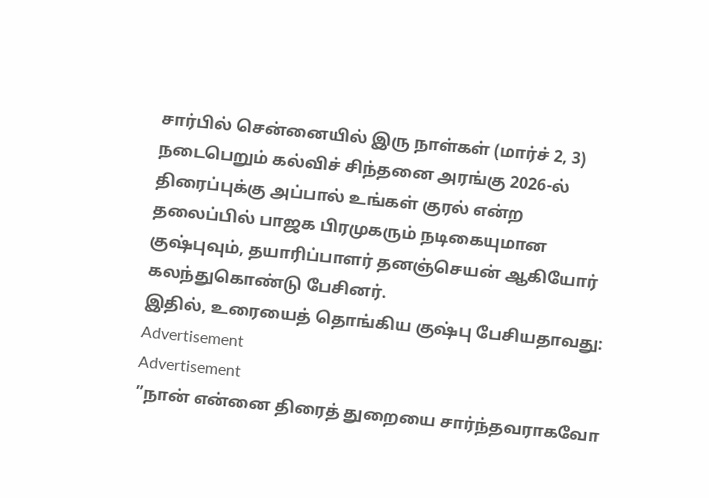சார்பில் சென்னையில் இரு நாள்கள் (மார்ச் 2, 3) நடைபெறும் கல்விச் சிந்தனை அரங்கு 2026-ல் திரைப்புக்கு அப்பால் உங்கள் குரல் என்ற தலைப்பில் பாஜக பிரமுகரும் நடிகையுமான குஷ்புவும், தயாரிப்பாளர் தனஞ்செயன் ஆகியோர் கலந்துகொண்டு பேசினர்.
இதில், உரையைத் தொங்கிய குஷ்பு பேசியதாவது:
Advertisement
Advertisement
”நான் என்னை திரைத் துறையை சார்ந்தவராகவோ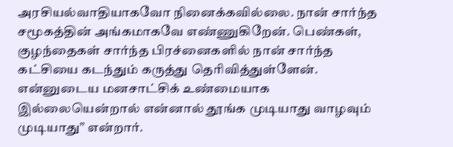அரசியல்வாதியாகவோ நினைக்கவில்லை. நான் சார்ந்த சமூகத்தின் அங்கமாகவே எண்ணுகிறேன். பெண்கள், குழந்தைகள் சார்ந்த பிரச்னைகளில் நான் சார்ந்த கட்சியை கடந்தும் கருத்து தெரிவித்துள்ளேன்.
என்னுடைய மனசாட்சிக் உண்மையாக இல்லையென்றால் என்னால் தூங்க முடியாது வாழவும் முடியாது” என்றார்.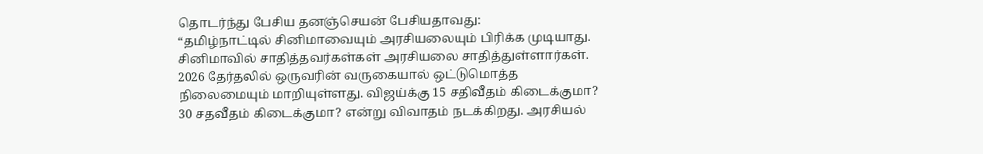தொடர்ந்து பேசிய தனஞ்செயன் பேசியதாவது:
“தமிழ்நாட்டில் சினிமாவையும் அரசியலையும் பிரிக்க முடியாது. சினிமாவில் சாதித்தவர்கள்கள் அரசியலை சாதித்துள்ளார்கள். 2026 தேர்தலில் ஒருவரின் வருகையால் ஒட்டுமொத்த நிலைமையும் மாறியுள்ளது. விஜய்க்கு 15 சதிவீதம் கிடைக்குமா? 30 சதவீதம் கிடைக்குமா? என்று விவாதம் நடக்கிறது. அரசியல்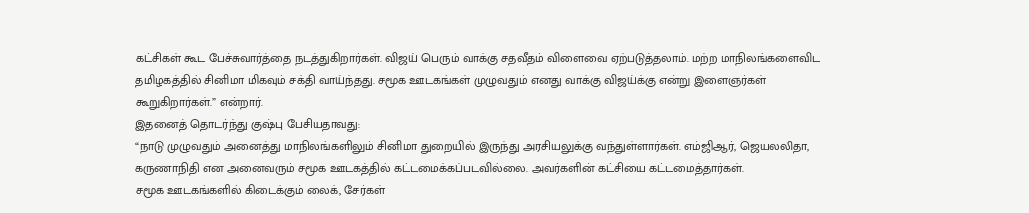கட்சிகள் கூட பேச்சுவார்த்தை நடத்துகிறார்கள். விஜய் பெரும் வாக்கு சதவீதம் விளைவை ஏற்படுத்தலாம். மற்ற மாநிலங்களைவிட தமிழகத்தில் சினிமா மிகவும் சக்தி வாய்ந்தது. சமூக ஊடகங்கள் முழுவதும் எனது வாக்கு விஜய்க்கு என்று இளைஞர்கள் கூறுகிறார்கள்.” என்றார்.
இதனைத் தொடர்ந்து குஷ்பு பேசியதாவது:
“நாடு முழுவதும் அனைத்து மாநிலங்களிலும் சினிமா துறையில் இருந்து அரசியலுக்கு வந்துள்ளார்கள். எம்ஜிஆர், ஜெயலலிதா, கருணாநிதி என அனைவரும் சமூக ஊடகத்தில் கட்டமைக்கப்படவில்லை. அவர்களின் கட்சியை கட்டமைத்தார்கள்.
சமூக ஊடகங்களில் கிடைக்கும் லைக், சேர்கள்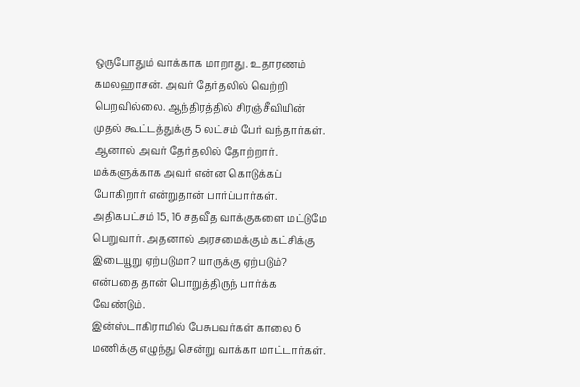ஒருபோதும் வாக்காக மாறாது. உதாரணம் கமலஹாசன். அவர் தேர்தலில் வெற்றி பெறவில்லை. ஆந்திரத்தில் சிரஞ்சீவியின் முதல் கூட்டத்துக்கு 5 லட்சம் பேர் வந்தார்கள். ஆனால் அவர் தேர்தலில் தோற்றார். மக்களுக்காக அவர் என்ன கொடுக்கப் போகிறார் என்றுதான் பார்ப்பார்கள். அதிகபட்சம் 15, 16 சதவீத வாக்குகளை மட்டுமே பெறுவார். அதனால் அரசமைக்கும் கட்சிக்கு இடையூறு ஏற்படுமா? யாருக்கு ஏற்படும்? என்பதை தான் பொறுத்திருந் பார்க்க வேண்டும்.
இன்ஸ்டாகிராமில் பேசுபவர்கள் காலை 6 மணிக்கு எழுந்து சென்று வாக்கா மாட்டார்கள்.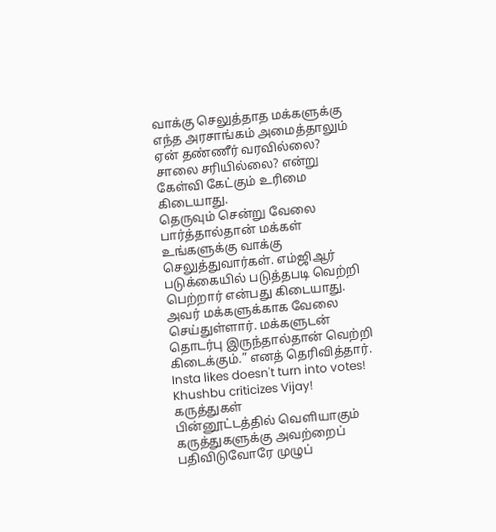வாக்கு செலுத்தாத மக்களுக்கு எந்த அரசாங்கம் அமைத்தாலும் ஏன் தண்ணீர் வரவில்லை? சாலை சரியில்லை? என்று கேள்வி கேட்கும் உரிமை கிடையாது.
தெருவும் சென்று வேலை பார்த்தால்தான் மக்கள் உங்களுக்கு வாக்கு செலுத்துவார்கள். எம்ஜிஆர் படுக்கையில் படுத்தபடி வெற்றி பெற்றார் என்பது கிடையாது. அவர் மக்களுக்காக வேலை செய்துள்ளார். மக்களுடன் தொடர்பு இருந்தால்தான் வெற்றி கிடைக்கும்.” எனத் தெரிவித்தார்.
Insta likes doesn't turn into votes! Khushbu criticizes Vijay!
கருத்துகள்
பின்னூட்டத்தில் வெளியாகும் கருத்துகளுக்கு அவற்றைப் பதிவிடுவோரே முழுப்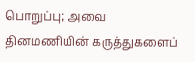பொறுப்பு; அவை தினமணியின் கருத்துகளைப்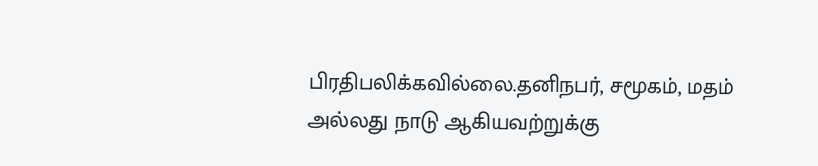பிரதிபலிக்கவில்லை.தனிநபர், சமூகம், மதம் அல்லது நாடு ஆகியவற்றுக்கு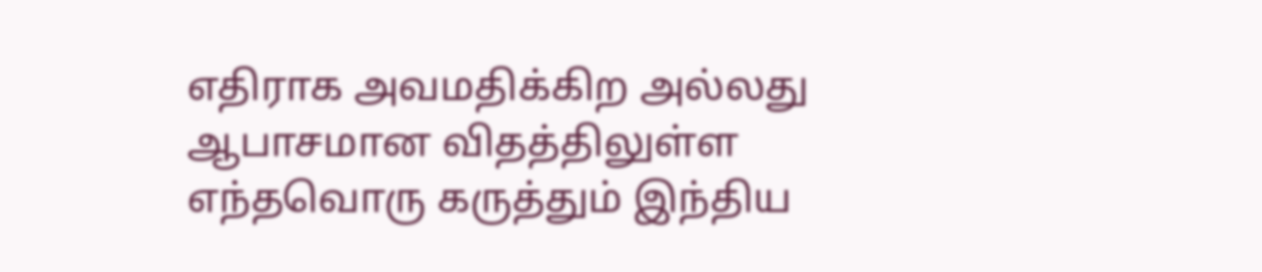எதிராக அவமதிக்கிற அல்லது ஆபாசமான விதத்திலுள்ள எந்தவொரு கருத்தும் இந்திய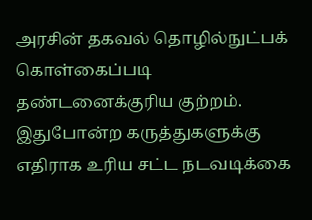அரசின் தகவல் தொழில்நுட்பக் கொள்கைப்படி தண்டனைக்குரிய குற்றம். இதுபோன்ற கருத்துகளுக்கு எதிராக உரிய சட்ட நடவடிக்கை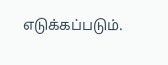எடுக்கப்படும்.